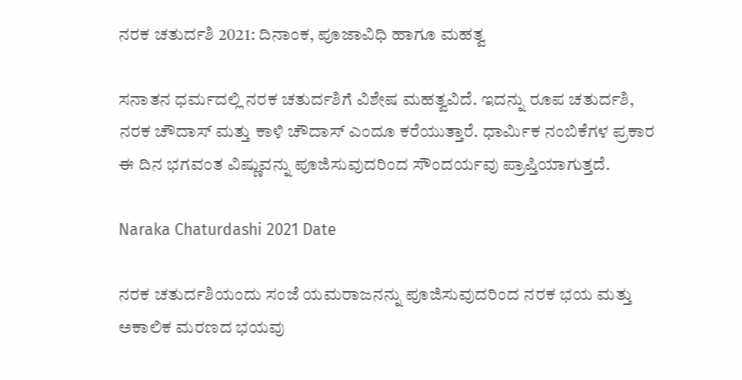ನರಕ ಚತುರ್ದಶಿ 2021: ದಿನಾಂಕ, ಪೂಜಾವಿಧಿ ಹಾಗೂ ಮಹತ್ವ

ಸನಾತನ ಧರ್ಮದಲ್ಲಿ ನರಕ ಚತುರ್ದಶಿಗೆ ವಿಶೇಷ ಮಹತ್ವವಿದೆ. ಇದನ್ನು ರೂಪ ಚತುರ್ದಶಿ, ನರಕ ಚೌದಾಸ್ ಮತ್ತು ಕಾಳಿ ಚೌದಾಸ್ ಎಂದೂ ಕರೆಯುತ್ತಾರೆ. ಧಾರ್ಮಿಕ ನಂಬಿಕೆಗಳ ಪ್ರಕಾರ ಈ ದಿನ ಭಗವಂತ ವಿಷ್ಣುವನ್ನು ಪೂಜಿಸುವುದರಿಂದ ಸೌಂದರ್ಯವು ಪ್ರಾಪ್ತಿಯಾಗುತ್ತದೆ.

Naraka Chaturdashi 2021 Date

ನರಕ ಚತುರ್ದಶಿಯಂದು ಸಂಜೆ ಯಮರಾಜನನ್ನು ಪೂಜಿಸುವುದರಿಂದ ನರಕ ಭಯ ಮತ್ತು ಅಕಾಲಿಕ ಮರಣದ ಭಯವು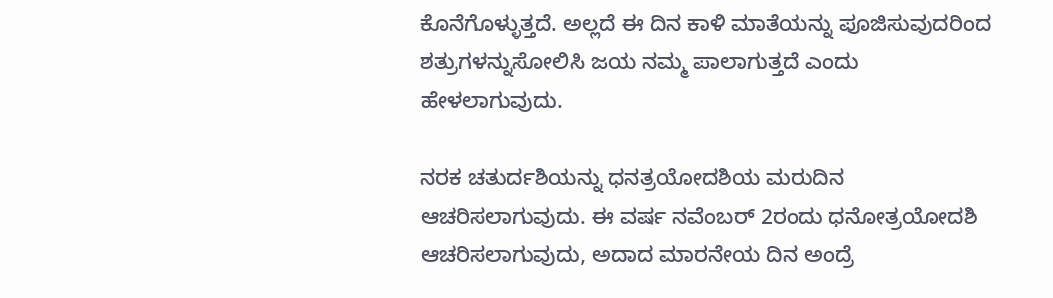ಕೊನೆಗೊಳ್ಳುತ್ತದೆ. ಅಲ್ಲದೆ ಈ ದಿನ ಕಾಳಿ ಮಾತೆಯನ್ನು ಪೂಜಿಸುವುದರಿಂದ ಶತ್ರುಗಳನ್ನುಸೋಲಿಸಿ ಜಯ ನಮ್ಮ ಪಾಲಾಗುತ್ತದೆ ಎಂದು ಹೇಳಲಾಗುವುದು.

ನರಕ ಚತುರ್ದಶಿಯನ್ನು ಧನತ್ರಯೋದಶಿಯ ಮರುದಿನ ಆಚರಿಸಲಾಗುವುದು. ಈ ವರ್ಷ ನವೆಂಬರ್ 2ರಂದು ಧನೋತ್ರಯೋದಶಿ ಆಚರಿಸಲಾಗುವುದು, ಅದಾದ ಮಾರನೇಯ ದಿನ ಅಂದ್ರೆ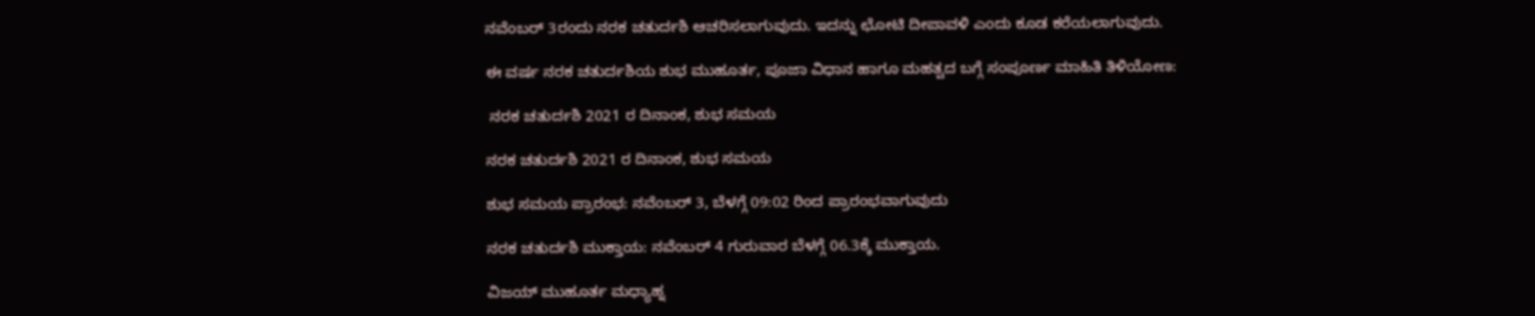ನವೆಂಬರ್ 3ರಂದು ನರಕ ಚತುರ್ದಶಿ ಆಚರಿಸಲಾಗುವುದು. ಇದನ್ನು ಛೋಟಿ ದೀಪಾವಳಿ ಎಂದು ಕೂಡ ಕರೆಯಲಾಗುವುದು.

ಈ ವರ್ಷ ನರಕ ಚತುರ್ದಶಿಯ ಶುಭ ಮುಹೂರ್ತ, ಪೂಜಾ ವಿಧಾನ ಹಾಗೂ ಮಹತ್ವದ ಬಗ್ಗೆ ಸಂಪೂರ್ಣ ಮಾಹಿತಿ ತಿಳಿಯೋಣ:

 ನರಕ ಚತುರ್ದಶಿ 2021 ರ ದಿನಾಂಕ, ಶುಭ ಸಮಯ

ನರಕ ಚತುರ್ದಶಿ 2021 ರ ದಿನಾಂಕ, ಶುಭ ಸಮಯ

ಶುಭ ಸಮಯ ಪ್ರಾರಂಭ: ನವೆಂಬರ್ 3, ಬೆಳಗ್ಗೆ 09:02 ರಿಂದ ಪ್ರಾರಂಭವಾಗುವುದು

ನರಕ ಚತುರ್ದಶಿ ಮುಕ್ತಾಯ: ನವೆಂಬರ್‌ 4 ಗುರುವಾರ ಬೆಳಗ್ಗೆ 06.3ಕ್ಕೆ ಮುಕ್ತಾಯ.

ವಿಜಯ್ ಮುಹೂರ್ತ ಮಧ್ಯಾಹ್ನ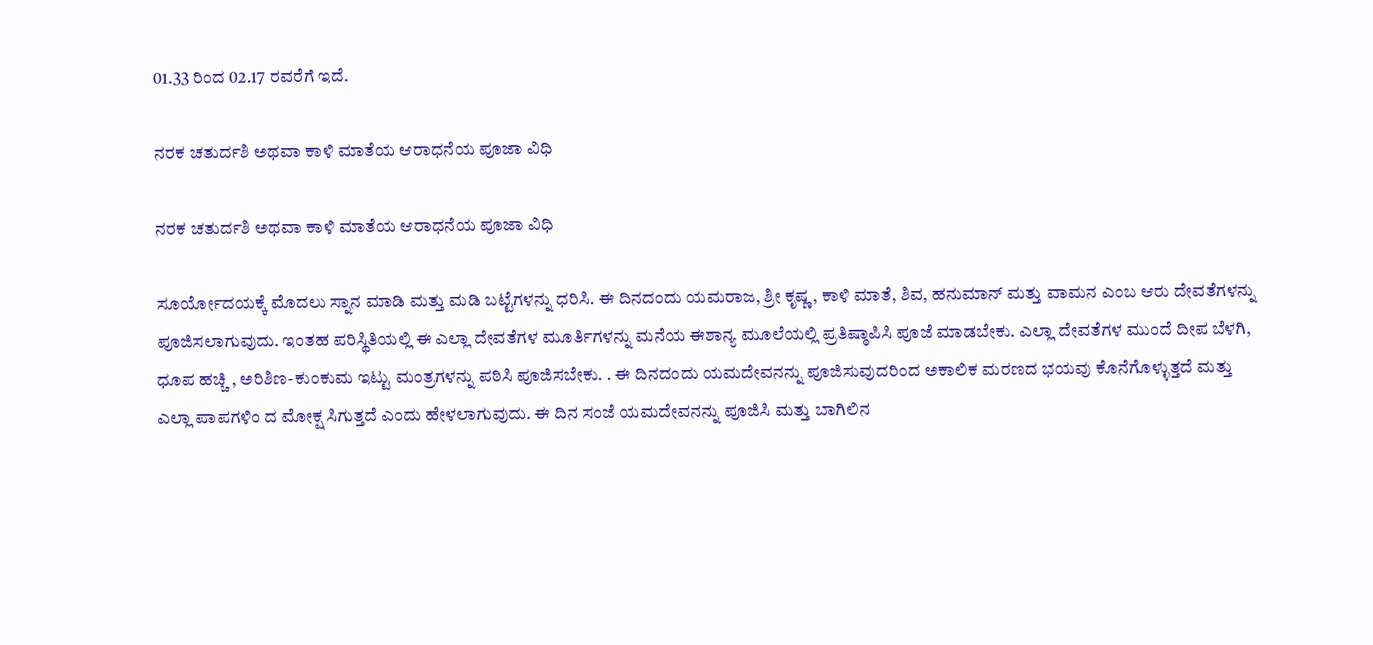01.33 ರಿಂದ 02.17 ರವರೆಗೆ ಇದೆ.

ನರಕ ಚತುರ್ದಶಿ ಅಥವಾ ಕಾಳಿ ಮಾತೆಯ ಆರಾಧನೆಯ ಪೂಜಾ ವಿಧಿ

ನರಕ ಚತುರ್ದಶಿ ಅಥವಾ ಕಾಳಿ ಮಾತೆಯ ಆರಾಧನೆಯ ಪೂಜಾ ವಿಧಿ

ಸೂರ್ಯೋದಯಕ್ಕೆ ಮೊದಲು ಸ್ನಾನ ಮಾಡಿ ಮತ್ತು ಮಡಿ ಬಟ್ಟೆಗಳನ್ನು ಧರಿಸಿ. ಈ ದಿನದಂದು ಯಮರಾಜ, ಶ್ರೀ ಕೃಷ್ಣ, ಕಾಳಿ ಮಾತೆ, ಶಿವ, ಹನುಮಾನ್ ಮತ್ತು ವಾಮನ ಎಂಬ ಆರು ದೇವತೆಗಳನ್ನು ಪೂಜಿಸಲಾಗುವುದು. ಇಂತಹ ಪರಿಸ್ಥಿತಿಯಲ್ಲಿ ಈ ಎಲ್ಲಾ ದೇವತೆಗಳ ಮೂರ್ತಿಗಳನ್ನು ಮನೆಯ ಈಶಾನ್ಯ ಮೂಲೆಯಲ್ಲಿ ಪ್ರತಿಷ್ಠಾಪಿಸಿ ಪೂಜೆ ಮಾಡಬೇಕು. ಎಲ್ಲಾ ದೇವತೆಗಳ ಮುಂದೆ ದೀಪ ಬೆಳಗಿ, ಧೂಪ ಹಚ್ಚಿ , ಅರಿಶಿಣ-ಕುಂಕುಮ ಇಟ್ಟು ಮಂತ್ರಗಳನ್ನು ಪಠಿಸಿ ಪೂಜಿಸಬೇಕು. . ಈ ದಿನದಂದು ಯಮದೇವನನ್ನು ಪೂಜಿಸುವುದರಿಂದ ಅಕಾಲಿಕ ಮರಣದ ಭಯವು ಕೊನೆಗೊಳ್ಳುತ್ತದೆ ಮತ್ತು ಎಲ್ಲಾ ಪಾಪಗಳಿಂ ದ ಮೋಕ್ಷ ಸಿಗುತ್ತದೆ ಎಂದು ಹೇಳಲಾಗುವುದು. ಈ ದಿನ ಸಂಜೆ ಯಮದೇವನನ್ನು ಪೂಜಿಸಿ ಮತ್ತು ಬಾಗಿಲಿನ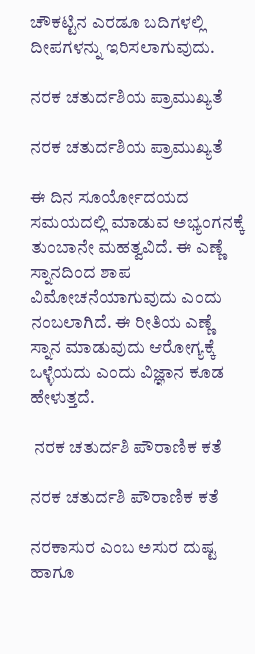ಚೌಕಟ್ಟಿನ ಎರಡೂ ಬದಿಗಳಲ್ಲಿ ದೀಪಗಳನ್ನು ಇರಿಸಲಾಗುವುದು.

ನರಕ ಚತುರ್ದಶಿಯ ಪ್ರಾಮುಖ್ಯತೆ

ನರಕ ಚತುರ್ದಶಿಯ ಪ್ರಾಮುಖ್ಯತೆ

ಈ ದಿನ ಸೂರ್ಯೋದಯದ ಸಮಯದಲ್ಲಿ ಮಾಡುವ ಅಭ್ಯಂಗನಕ್ಕೆ ತುಂಬಾನೇ ಮಹತ್ವವಿದೆ. ಈ ಎಣ್ಣೆ ಸ್ನಾನದಿಂದ ಶಾಪ ವಿಮೋಚನೆಯಾಗುವುದು ಎಂದು ನಂಬಲಾಗಿದೆ. ಈ ರೀತಿಯ ಎಣ್ಣೆ ಸ್ನಾನ ಮಾಡುವುದು ಆರೋಗ್ಯಕ್ಕೆ ಒಳ್ಳೆಯದು ಎಂದು ವಿಜ್ಞಾನ ಕೂಡ ಹೇಳುತ್ತದೆ.

 ನರಕ ಚತುರ್ದಶಿ ಪೌರಾಣಿಕ ಕತೆ

ನರಕ ಚತುರ್ದಶಿ ಪೌರಾಣಿಕ ಕತೆ

ನರಕಾಸುರ ಎಂಬ ಅಸುರ ದುಷ್ಟ ಹಾಗೂ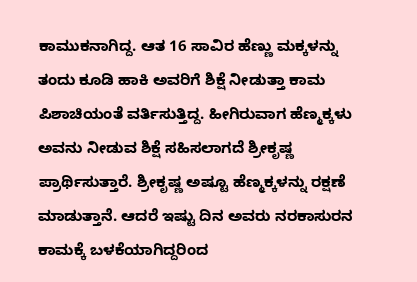ಕಾಮುಕನಾಗಿದ್ದ. ಆತ 16 ಸಾವಿರ ಹೆಣ್ಣು ಮಕ್ಕಳನ್ನು ತಂದು ಕೂಡಿ ಹಾಕಿ ಅವರಿಗೆ ಶಿಕ್ಷೆ ನೀಡುತ್ತಾ ಕಾಮ ಪಿಶಾಚಿಯಂತೆ ವರ್ತಿಸುತ್ತಿದ್ದ. ಹೀಗಿರುವಾಗ ಹೆಣ್ಮಕ್ಕಳು ಅವನು ನೀಡುವ ಶಿಕ್ಷೆ ಸಹಿಸಲಾಗದೆ ಶ್ರೀಕೃಷ್ಣ ಪ್ರಾರ್ಥಿಸುತ್ತಾರೆ. ಶ್ರೀಕೃಷ್ಣ ಅಷ್ಟೂ ಹೆಣ್ಮಕ್ಕಳನ್ನು ರಕ್ಷಣೆ ಮಾಡುತ್ತಾನೆ. ಆದರೆ ಇಷ್ಟು ದಿನ ಅವರು ನರಕಾಸುರನ ಕಾಮಕ್ಕೆ ಬಳಕೆಯಾಗಿದ್ದರಿಂದ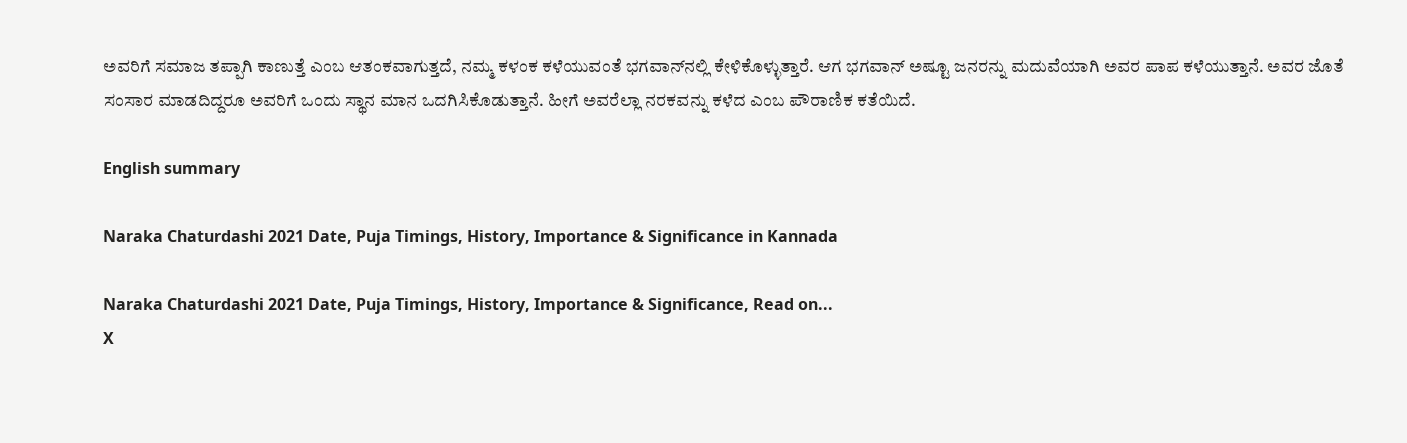ಅವರಿಗೆ ಸಮಾಜ ತಪ್ಪಾಗಿ ಕಾಣುತ್ತೆ ಎಂಬ ಆತಂಕವಾಗುತ್ತದೆ, ನಮ್ಮ ಕಳಂಕ ಕಳೆಯುವಂತೆ ಭಗವಾನ್‌ನಲ್ಲಿ ಕೇಳಿಕೊಳ್ಳುತ್ತಾರೆ. ಆಗ ಭಗವಾನ್ ಅಷ್ಟೂ ಜನರನ್ನು ಮದುವೆಯಾಗಿ ಅವರ ಪಾಪ ಕಳೆಯುತ್ತಾನೆ. ಅವರ ಜೊತೆ ಸಂಸಾರ ಮಾಡದಿದ್ದರೂ ಅವರಿಗೆ ಒಂದು ಸ್ಥಾನ ಮಾನ ಒದಗಿಸಿಕೊಡುತ್ತಾನೆ. ಹೀಗೆ ಅವರೆಲ್ಲಾ ನರಕವನ್ನು ಕಳೆದ ಎಂಬ ಪೌರಾಣಿಕ ಕತೆಯಿದೆ.

English summary

Naraka Chaturdashi 2021 Date, Puja Timings, History, Importance & Significance in Kannada

Naraka Chaturdashi 2021 Date, Puja Timings, History, Importance & Significance, Read on...
X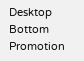Desktop Bottom Promotion